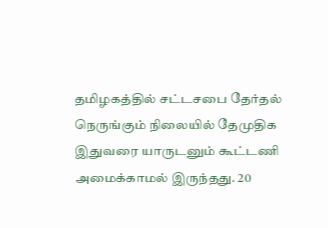தமிழகத்தில் சட்டசபை தேர்தல் நெருங்கும் நிலையில் தேமுதிக இதுவரை யாருடனும் கூட்டணி அமைக்காமல் இருந்தது. 20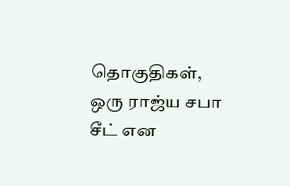தொகுதிகள், ஒரு ராஜ்ய சபா சீட் என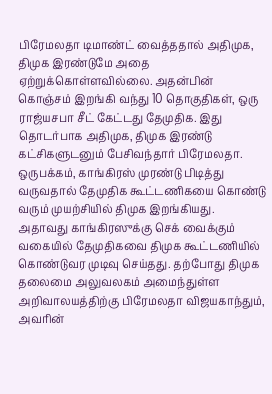பிரேமலதா டிமாண்ட் வைத்ததால் அதிமுக, திமுக இரண்டுமே அதை ஏற்றுக்கொள்ளவில்லை. அதன்பின் கொஞ்சம் இறங்கி வந்து 10 தொகுதிகள், ஒரு ராஜ்யசபா சீட் கேட்டது தேமுதிக. இது தொடர்பாக அதிமுக, திமுக இரண்டு கட்சிகளுடனும் பேசிவந்தார் பிரேமலதா.
ஒருபக்கம், காங்கிரஸ் முரண்டு பிடித்து வருவதால் தேமுதிக கூட்டணிகயை கொண்டு வரும் முயற்சியில் திமுக இறங்கியது. அதாவது காங்கிரஸுக்கு செக் வைக்கும் வகையில் தேமுதிகவை திமுக கூட்டணியில் கொண்டுவர முடிவு செய்தது. தற்போது திமுக தலைமை அலுவலகம் அமைந்துள்ள அறிவாலயத்திற்கு பிரேமலதா விஜயகாந்தும், அவரின்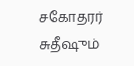சகோதரர் சுதீஷும்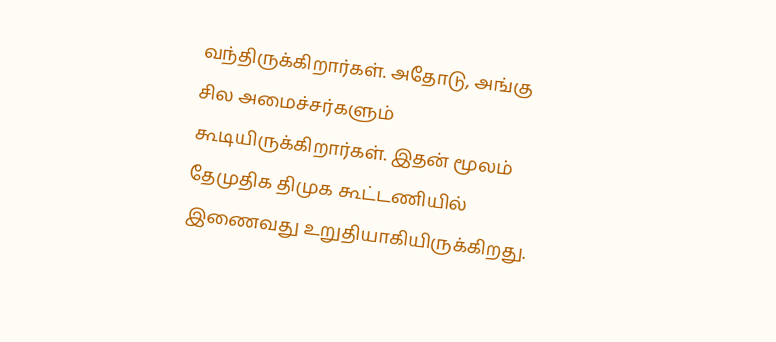வந்திருக்கிறார்கள். அதோடு, அங்கு சில அமைச்சர்களும் கூடியிருக்கிறார்கள். இதன் மூலம் தேமுதிக திமுக கூட்டணியில் இணைவது உறுதியாகியிருக்கிறது.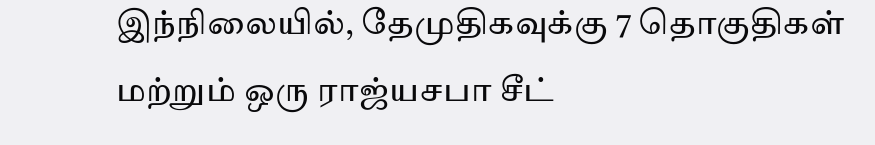இந்நிலையில், தேமுதிகவுக்கு 7 தொகுதிகள் மற்றும் ஒரு ராஜ்யசபா சீட்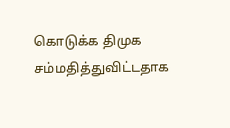கொடுக்க திமுக சம்மதித்துவிட்டதாக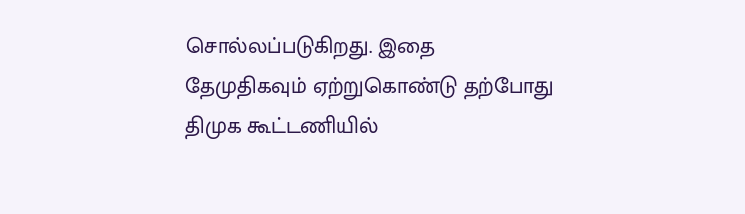சொல்லப்படுகிறது. இதை தேமுதிகவும் ஏற்றுகொண்டு தற்போது திமுக கூட்டணியில்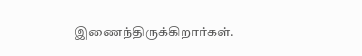இணைந்திருக்கிறார்கள்.